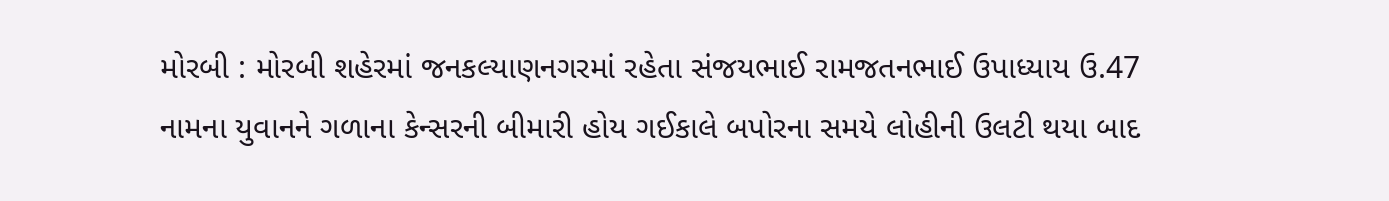મોરબી : મોરબી શહેરમાં જનકલ્યાણનગરમાં રહેતા સંજયભાઈ રામજતનભાઈ ઉપાધ્યાય ઉ.47 નામના યુવાનને ગળાના કેન્સરની બીમારી હોય ગઈકાલે બપોરના સમયે લોહીની ઉલટી થયા બાદ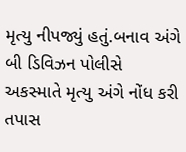મૃત્યુ નીપજ્યું હતું.બનાવ અંગે બી ડિવિઝન પોલીસે અકસ્માતે મૃત્યુ અંગે નોંધ કરી તપાસ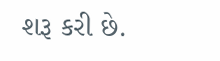શરૂ કરી છે.